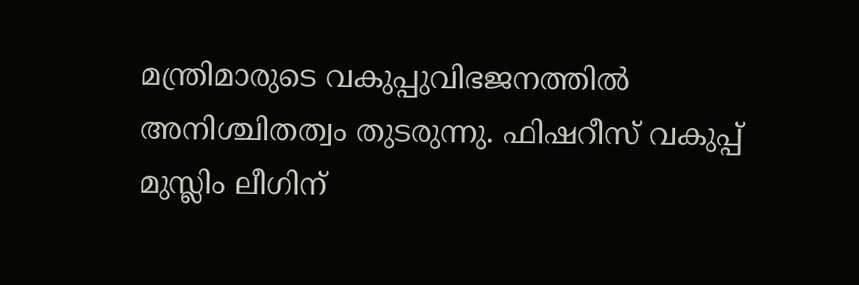മന്ത്രിമാരുടെ വകുപ്പുവിഭജനത്തിൽ അനിശ്ചിതത്വം തുടരുന്നു. ഫിഷറീസ് വകുപ്പ് മുസ്ലിം ലീഗിന്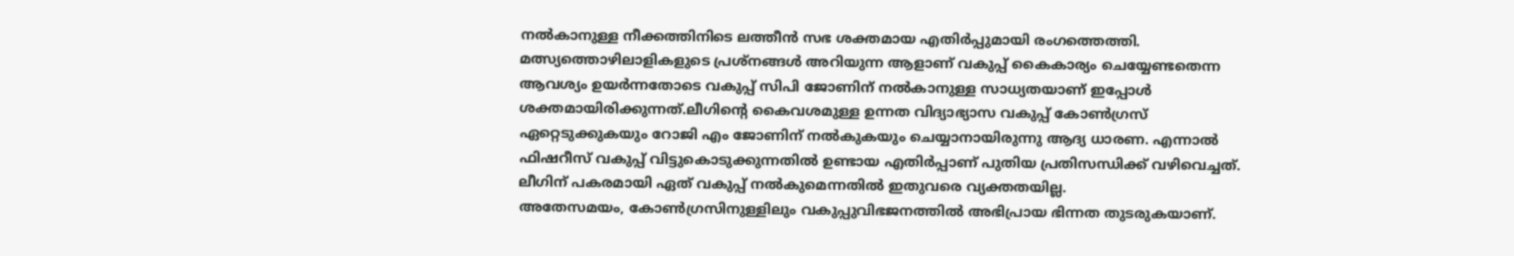നൽകാനുള്ള നീക്കത്തിനിടെ ലത്തീൻ സഭ ശക്തമായ എതിർപ്പുമായി രംഗത്തെത്തി. മത്സ്യത്തൊഴിലാളികളുടെ പ്രശ്നങ്ങൾ അറിയുന്ന ആളാണ് വകുപ്പ് കൈകാര്യം ചെയ്യേണ്ടതെന്ന ആവശ്യം ഉയർന്നതോടെ വകുപ്പ് സിപി ജോണിന് നൽകാനുള്ള സാധ്യതയാണ് ഇപ്പോൾ ശക്തമായിരിക്കുന്നത്.ലീഗിന്റെ കൈവശമുള്ള ഉന്നത വിദ്യാഭ്യാസ വകുപ്പ് കോൺഗ്രസ് ഏറ്റെടുക്കുകയും റോജി എം ജോണിന് നൽകുകയും ചെയ്യാനായിരുന്നു ആദ്യ ധാരണ. എന്നാൽ ഫിഷറീസ് വകുപ്പ് വിട്ടുകൊടുക്കുന്നതിൽ ഉണ്ടായ എതിർപ്പാണ് പുതിയ പ്രതിസന്ധിക്ക് വഴിവെച്ചത്. ലീഗിന് പകരമായി ഏത് വകുപ്പ് നൽകുമെന്നതിൽ ഇതുവരെ വ്യക്തതയില്ല.
അതേസമയം, കോൺഗ്രസിനുള്ളിലും വകുപ്പുവിഭജനത്തിൽ അഭിപ്രായ ഭിന്നത തുടരുകയാണ്.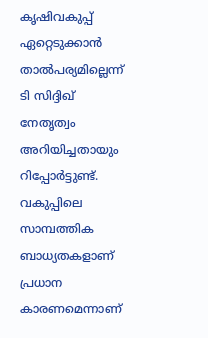കൃഷിവകുപ്പ് ഏറ്റെടുക്കാൻ താൽപര്യമില്ലെന്ന് ടി സിദ്ദിഖ് നേതൃത്വം അറിയിച്ചതായും റിപ്പോർട്ടുണ്ട്. വകുപ്പിലെ സാമ്പത്തിക ബാധ്യതകളാണ് പ്രധാന കാരണമെന്നാണ്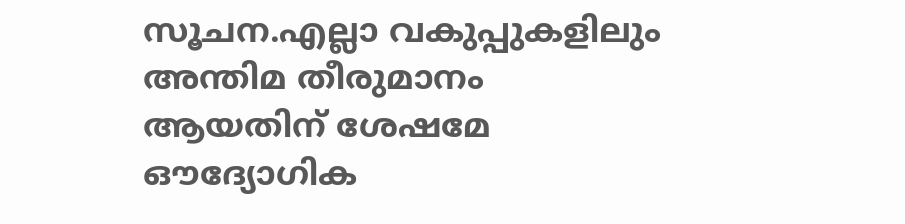സൂചന.എല്ലാ വകുപ്പുകളിലും അന്തിമ തീരുമാനം ആയതിന് ശേഷമേ ഔദ്യോഗിക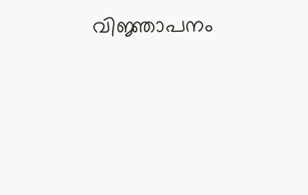വിജ്ഞാപനം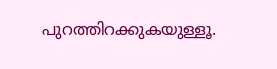പുറത്തിറക്കുകയുള്ളൂ.